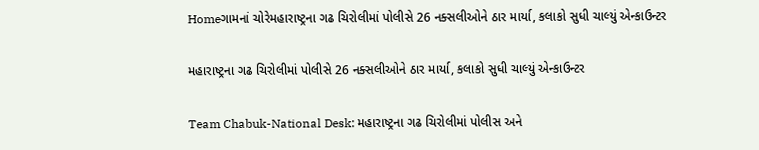Homeગામનાં ચોરેમહારાષ્ટ્રના ગઢ ચિરોલીમાં પોલીસે 26 નક્સલીઓને ઠાર માર્યા, કલાકો સુધી ચાલ્યું એન્કાઉન્ટર

મહારાષ્ટ્રના ગઢ ચિરોલીમાં પોલીસે 26 નક્સલીઓને ઠાર માર્યા, કલાકો સુધી ચાલ્યું એન્કાઉન્ટર

Team Chabuk-National Desk: મહારાષ્ટ્રના ગઢ ચિરોલીમાં પોલીસ અને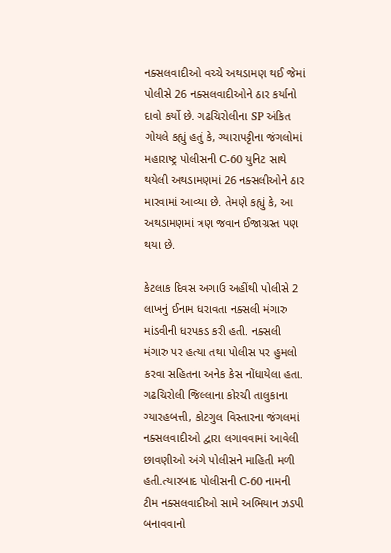નક્સલવાદીઓ વચ્ચે અથડામણ થઈ જેમાં  પોલીસે 26 નક્સલવાદીઓને ઠાર કર્યાનો દાવો કર્યો છે. ગઢચિરોલીના SP અંકિત ગોયલે કહ્યું હતું કે, ગ્યારાપટ્ટીના જંગલોમાં  મહારાષ્ટ્ર પોલીસની C-60 યુનિટ સાથે થયેલી અથડામણમાં 26 નક્સલીઓને ઠાર મારવામાં આવ્યા છે. તેમણે કહ્યું કે, આ અથડામણમાં ત્રણ જવાન ઈજાગ્રસ્ત પણ થયા છે.

કેટલાક દિવસ અગાઉ અહીંથી પોલીસે 2 લાખનું ઈનામ ધરાવતા નક્સલી મંગારુ માંડવીની ધરપકડ કરી હતી. નક્સલી મંગારુ પર હત્યા તથા પોલીસ પર હુમલો કરવા સહિતના અનેક કેસ નોંધાયેલા હતા. ગઢચિરોલી જિલ્લાના કોરચી તાલુકાના ગ્યારહબત્તી, કોટગુલ વિસ્તારના જંગલમાં નક્સલવાદીઓ દ્વારા લગાવવામાં આવેલી છાવણીઓ અંગે પોલીસને માહિતી મળી હતી.ત્યારબાદ પોલીસની C-60 નામની ટીમ નક્સલવાદીઓ સામે અભિયાન ઝડપી બનાવવાનો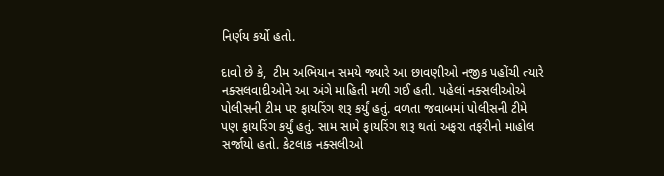નિર્ણય કર્યો હતો.

દાવો છે કે,  ટીમ અભિયાન સમયે જ્યારે આ છાવણીઓ નજીક પહોંચી ત્યારે નક્સલવાદીઓને આ અંગે માહિતી મળી ગઈ હતી. પહેલાં નક્સલીઓએ પોલીસની ટીમ પર ફાયરિંગ શરૂ કર્યું હતું. વળતા જવાબમાં પોલીસની ટીમે પણ ફાયરિંગ કર્યું હતું. સામ સામે ફાયરિંગ શરૂ થતાં અફરા તફરીનો માહોલ સર્જાયો હતો. કેટલાક નક્સલીઓ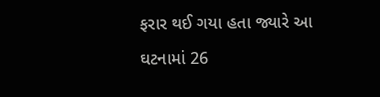ફરાર થઈ ગયા હતા જ્યારે આ ઘટનામાં 26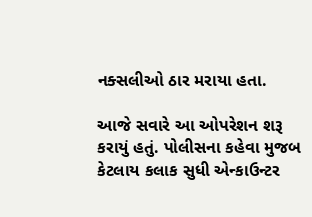નક્સલીઓ ઠાર મરાયા હતા.

આજે સવારે આ ઓપરેશન શરૂ કરાયું હતું. પોલીસના કહેવા મુજબ કેટલાય કલાક સુધી એન્કાઉન્ટર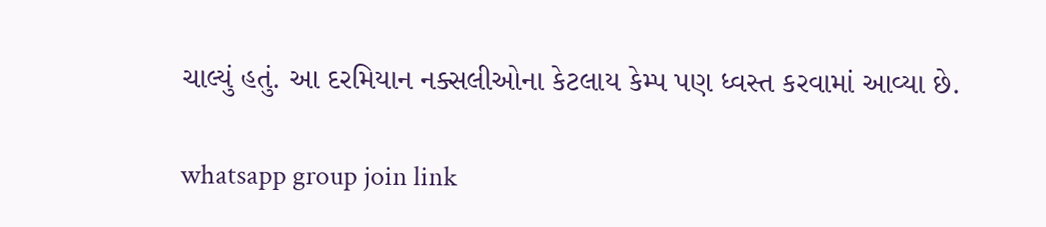ચાલ્યું હતું. આ દરમિયાન નક્સલીઓના કેટલાય કેમ્પ પણ ધ્વસ્ત કરવામાં આવ્યા છે.

whatsapp group join link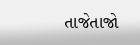તાજેતાજો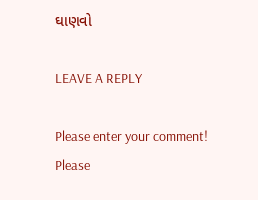ઘાણવો

LEAVE A REPLY

Please enter your comment!
Please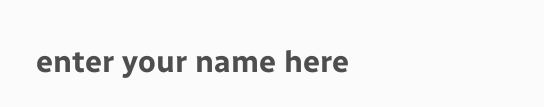enter your name here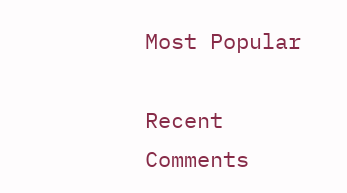Most Popular

Recent Comments